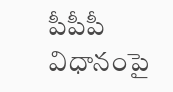పీపీపీ విధానంపై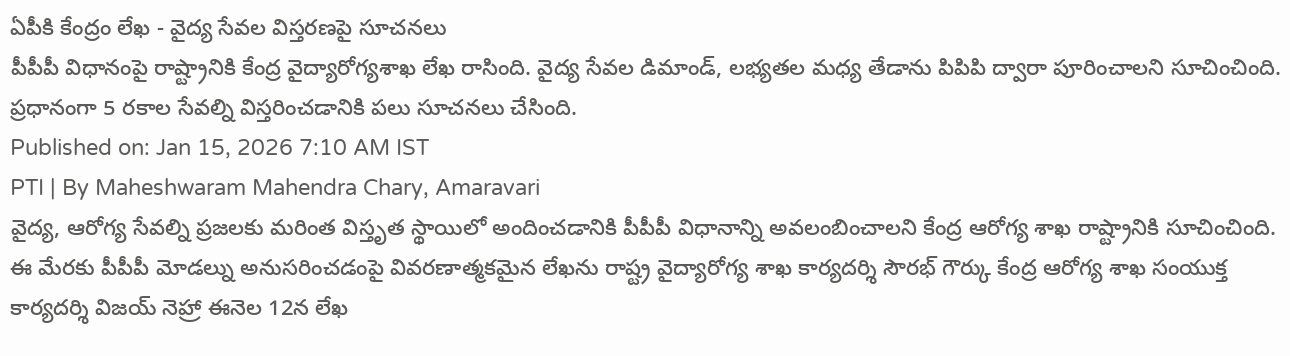ఏపీకి కేంద్రం లేఖ - వైద్య సేవల విస్తరణపై సూచనలు
పీపీపీ విధానంపై రాష్ట్రానికి కేంద్ర వైద్యారోగ్యశాఖ లేఖ రాసింది. వైద్య సేవల డిమాండ్, లభ్యతల మధ్య తేడాను పిపిపి ద్వారా పూరించాలని సూచించింది. ప్రధానంగా 5 రకాల సేవల్ని విస్తరించడానికి పలు సూచనలు చేసింది.
Published on: Jan 15, 2026 7:10 AM IST
PTI | By Maheshwaram Mahendra Chary, Amaravari
వైద్య, ఆరోగ్య సేవల్ని ప్రజలకు మరింత విస్తృత స్థాయిలో అందించడానికి పీపీపీ విధానాన్ని అవలంబించాలని కేంద్ర ఆరోగ్య శాఖ రాష్ట్రానికి సూచించింది. ఈ మేరకు పీపీపీ మోడల్ను అనుసరించడంపై వివరణాత్మకమైన లేఖను రాష్ట్ర వైద్యారోగ్య శాఖ కార్యదర్శి సౌరభ్ గౌర్కు కేంద్ర ఆరోగ్య శాఖ సంయుక్త కార్యదర్శి విజయ్ నెహ్రా ఈనెల 12న లేఖ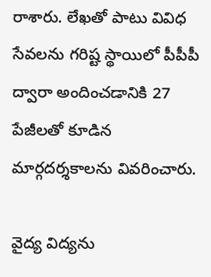రాశారు. లేఖతో పాటు వివిధ సేవలను గరిష్ట స్థాయిలో పీపీపీ ద్వారా అందించడానికి 27 పేజీలతో కూడిన మార్గదర్శకాలను వివరించారు.

వైద్య విద్యను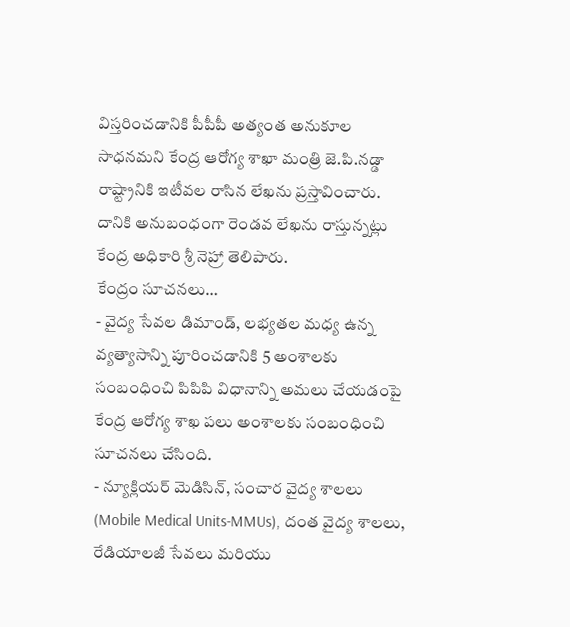విస్తరించడానికి పీపీపీ అత్యంత అనుకూల సాధనమని కేంద్ర ఆరోగ్య శాఖా మంత్రి జె.పి.నడ్డా రాష్ట్రానికి ఇటీవల రాసిన లేఖను ప్రస్తావించారు. దానికి అనుబంధంగా రెండవ లేఖను రాస్తున్నట్లు కేంద్ర అధికారి శ్రీ నెహ్రా తెలిపారు.
కేంద్రం సూచనలు…
- వైద్య సేవల డిమాండ్, లభ్యతల మధ్య ఉన్న వ్యత్యాసాన్ని పూరించడానికి 5 అంశాలకు సంబంధించి పిపిపి విధానాన్ని అమలు చేయడంపై కేంద్ర ఆరోగ్య శాఖ పలు అంశాలకు సంబంధించి సూచనలు చేసింది.
- న్యూక్లియర్ మెడిసిన్, సంచార వైద్య శాలలు (Mobile Medical Units-MMUs), దంత వైద్య శాలలు, రేడియాలజీ సేవలు మరియు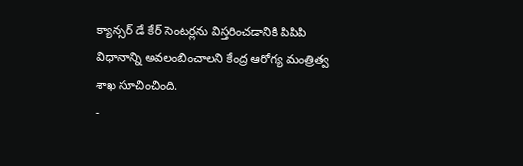క్యాన్సర్ డే కేర్ సెంటర్లను విస్తరించడానికి పిపిపి విధానాన్ని అవలంబించాలని కేంద్ర ఆరోగ్య మంత్రిత్వ శాఖ సూచించింది.
-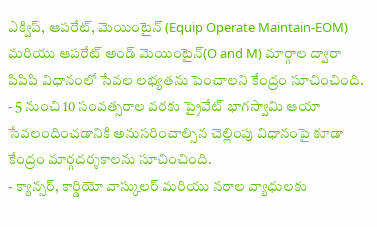ఎక్విప్, ఆపరేట్, మెయింటైన్ (Equip Operate Maintain-EOM) మరియు ఆపరేట్ అండ్ మెయింటైన్(O and M) మార్గాల ద్వారా పిపిపి విధానంలో సేవల లభ్యతను పెంచాలని కేంద్రం సూచించింది.
- 5 నుంచి 10 సంవత్సరాల వరకు ప్రైవేట్ భాగస్వామి ఆయా సేవలందించడానికి అనుసరించాల్సిన చెల్లింపు విధానంపై కూడా కేంద్రం మార్గదర్శకాలను సూచించింది.
- క్యాన్సర్, కార్డియో వాస్కులర్ మరియు నరాల వ్యాధులకు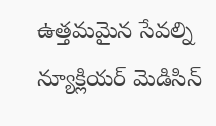ఉత్తమమైన సేవల్ని న్యూక్లియర్ మెడిసిన్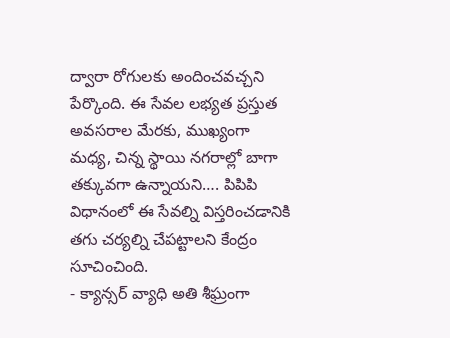ద్వారా రోగులకు అందించవచ్చని పేర్కొంది. ఈ సేవల లభ్యత ప్రస్తుత అవసరాల మేరకు, ముఖ్యంగా మధ్య, చిన్న స్థాయి నగరాల్లో బాగా తక్కువగా ఉన్నాయని…. పిపిపి విధానంలో ఈ సేవల్ని విస్తరించడానికి తగు చర్యల్ని చేపట్టాలని కేంద్రం సూచించింది.
- క్యాన్సర్ వ్యాధి అతి శీఘ్రంగా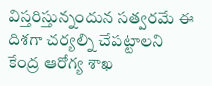విస్తరిస్తున్నందున సత్వరమే ఈ దిశగా చర్యల్ని చేపట్టాలని కేంద్ర ఆరోగ్య శాఖ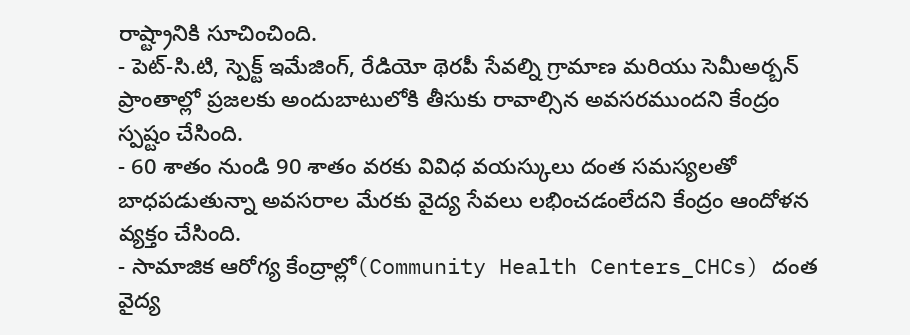రాష్ట్రానికి సూచించింది.
- పెట్-సి.టి, స్పెక్ట్ ఇమేజింగ్, రేడియో థెరపీ సేవల్ని గ్రామాణ మరియు సెమీఅర్బన్ ప్రాంతాల్లో ప్రజలకు అందుబాటులోకి తీసుకు రావాల్సిన అవసరముందని కేంద్రం స్పష్టం చేసింది.
- 60 శాతం నుండి 90 శాతం వరకు వివిధ వయస్కులు దంత సమస్యలతో బాధపడుతున్నా అవసరాల మేరకు వైద్య సేవలు లభించడంలేదని కేంద్రం ఆందోళన వ్యక్తం చేసింది.
- సామాజిక ఆరోగ్య కేంద్రాల్లో(Community Health Centers_CHCs) దంత వైద్య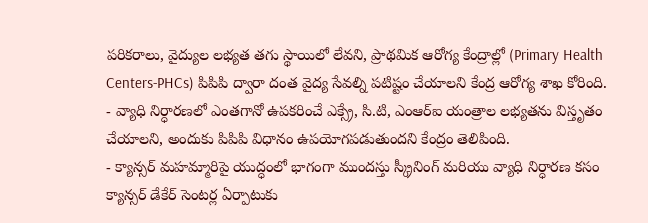పరికరాలు, వైద్యుల లభ్యత తగు స్థాయిలో లేవని, ప్రాథమిక ఆరోగ్య కేంద్రాల్లో (Primary Health Centers-PHCs) పిపిపి ద్వారా దంత వైద్య సేవల్ని పటిష్టం చేయాలని కేంద్ర ఆరోగ్య శాఖ కోరింది.
- వ్యాధి నిర్ధారణలో ఎంతగానో ఉపకరించే ఎక్స్రే, సి.టి, ఎంఆర్ఐ యంత్రాల లభ్యతను విస్తృతం చేయాలని, అందుకు పిపిపి విధానం ఉపయోగపడుతుందని కేంద్రం తెలిపింది.
- క్యాన్సర్ మహమ్మారిపై యుద్ధంలో భాగంగా ముందస్తు స్క్రీనింగ్ మరియు వ్యాధి నిర్ధారణ కసం క్యాన్సర్ డేకేర్ సెంటర్ల ఏర్పాటుకు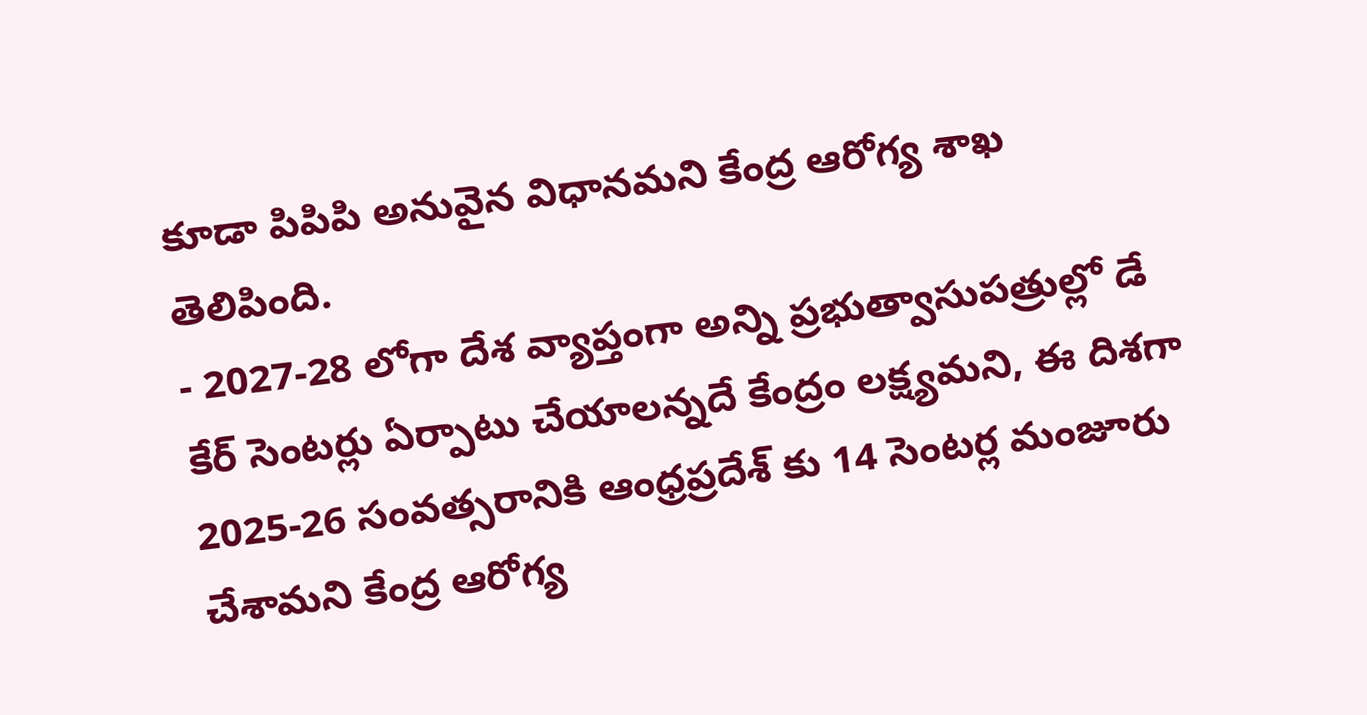కూడా పిపిపి అనువైన విధానమని కేంద్ర ఆరోగ్య శాఖ తెలిపింది.
- 2027-28 లోగా దేశ వ్యాప్తంగా అన్ని ప్రభుత్వాసుపత్రుల్లో డే కేర్ సెంటర్లు ఏర్పాటు చేయాలన్నదే కేంద్రం లక్ష్యమని, ఈ దిశగా 2025-26 సంవత్సరానికి ఆంధ్రప్రదేశ్ కు 14 సెంటర్ల మంజూరు చేశామని కేంద్ర ఆరోగ్య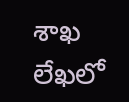శాఖ లేఖలో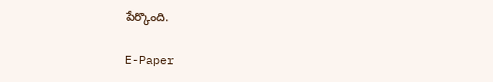పేర్కొంది.

E-Paper